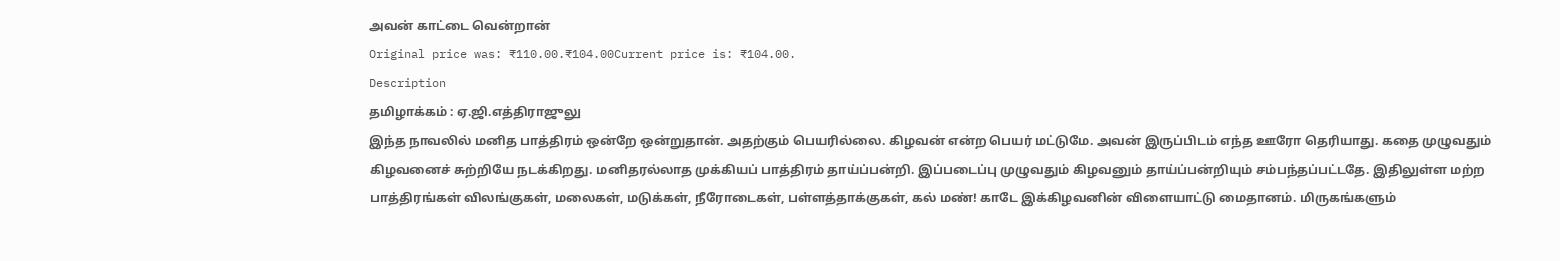அவன் காட்டை வென்றான்
Original price was: ₹110.00.₹104.00Current price is: ₹104.00.
Description
தமிழாக்கம் : ஏ.ஜி.எத்திராஜுலு
இந்த நாவலில் மனித பாத்திரம் ஒன்றே ஒன்றுதான். அதற்கும் பெயரில்லை. கிழவன் என்ற பெயர் மட்டுமே. அவன் இருப்பிடம் எந்த ஊரோ தெரியாது. கதை முழுவதும் கிழவனைச் சுற்றியே நடக்கிறது. மனிதரல்லாத முக்கியப் பாத்திரம் தாய்ப்பன்றி. இப்படைப்பு முழுவதும் கிழவனும் தாய்ப்பன்றியும் சம்பந்தப்பட்டதே. இதிலுள்ள மற்ற பாத்திரங்கள் விலங்குகள், மலைகள், மடுக்கள், நீரோடைகள், பள்ளத்தாக்குகள், கல் மண்! காடே இக்கிழவனின் விளையாட்டு மைதானம். மிருகங்களும்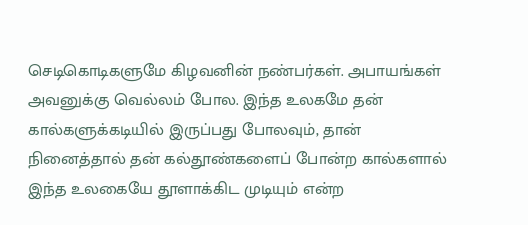செடிகொடிகளுமே கிழவனின் நண்பர்கள். அபாயங்கள் அவனுக்கு வெல்லம் போல. இந்த உலகமே தன் கால்களுக்கடியில் இருப்பது போலவும், தான் நினைத்தால் தன் கல்தூண்களைப் போன்ற கால்களால் இந்த உலகையே தூளாக்கிட முடியும் என்ற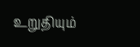உறுதியும்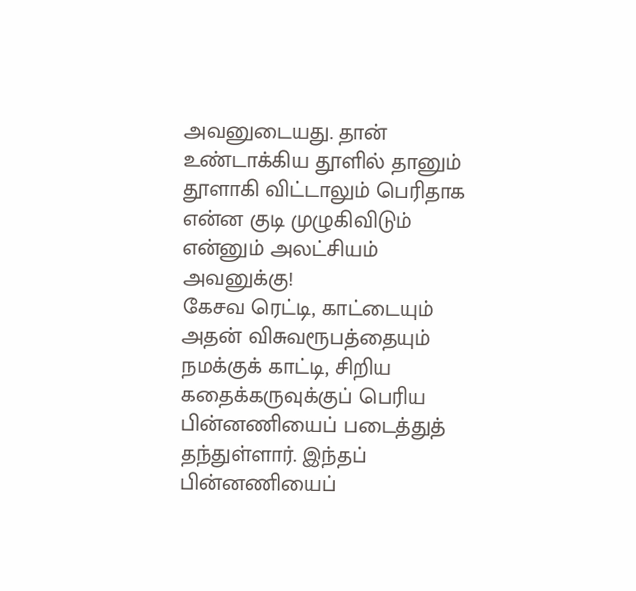அவனுடையது. தான் உண்டாக்கிய தூளில் தானும் தூளாகி விட்டாலும் பெரிதாக என்ன குடி முழுகிவிடும் என்னும் அலட்சியம் அவனுக்கு!
கேசவ ரெட்டி, காட்டையும் அதன் விசுவரூபத்தையும் நமக்குக் காட்டி, சிறிய கதைக்கருவுக்குப் பெரிய பின்னணியைப் படைத்துத் தந்துள்ளார். இந்தப் பின்னணியைப்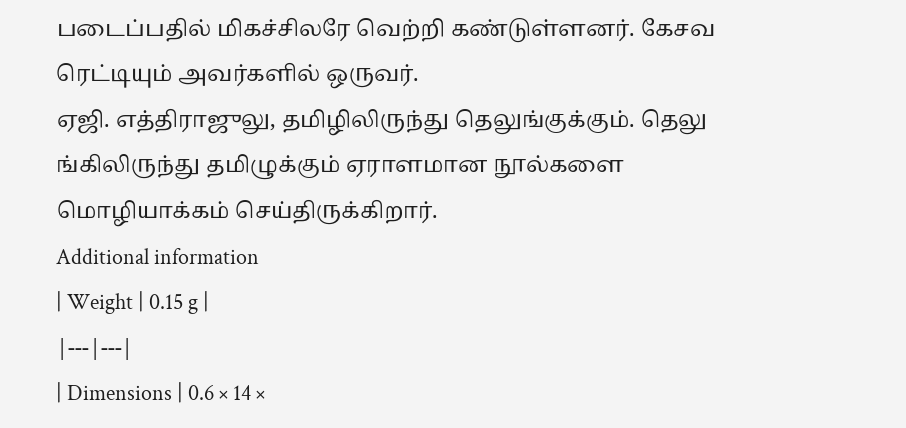படைப்பதில் மிகச்சிலரே வெற்றி கண்டுள்ளனர். கேசவ ரெட்டியும் அவர்களில் ஒருவர்.
ஏஜி. எத்திராஜுலு, தமிழிலிருந்து தெலுங்குக்கும். தெலு ங்கிலிருந்து தமிழுக்கும் ஏராளமான நூல்களை மொழியாக்கம் செய்திருக்கிறார்.
Additional information
| Weight | 0.15 g |
|---|---|
| Dimensions | 0.6 × 14 ×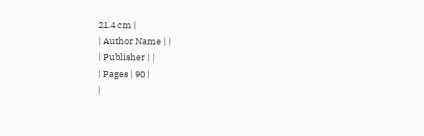21.4 cm |
| Author Name | |
| Publisher | |
| Pages | 90 |
|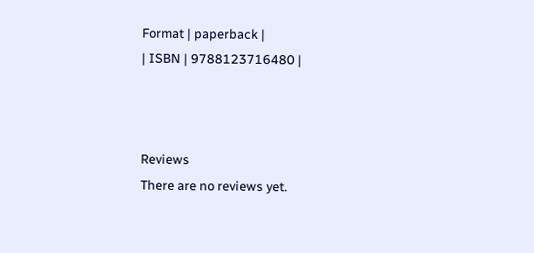Format | paperback |
| ISBN | 9788123716480 |



Reviews
There are no reviews yet.